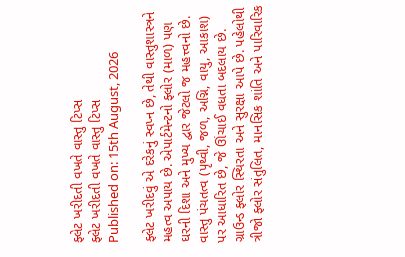ફ્લેટ ખરીદતી વખતે વાસ્તુ ટિપ્સ
ફ્લેટ ખરીદતી વખતે વાસ્તુ ટિપ્સ
Published on: 15th August, 2026

ફ્લેટ ખરીદવું એ દરેકનું સ્વપ્ન છે, તેથી વાસ્તુશાસ્ત્રને મહત્વ અપાય છે. એપાર્ટમેન્ટનો ફ્લોર (માળ) પણ ઘરની દિશા અને મુખ્ય દ્વાર જેટલો જ મહત્ત્વનો છે. વાસ્તુ પંચતત્વ (પૃથ્વી, જળ, અગ્નિ, વાયુ, આકાશ) પર આધારિત છે, જે ઊંચાઈ વધતા બદલાય છે. ગ્રાઉન્ડ ફ્લોર સ્થિરતા અને સુરક્ષા આપે છે. પહેલોથી ત્રીજો ફ્લોર સંતુલિત, માનસિક શાંતિ અને પારિવારિક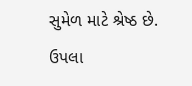સુમેળ માટે શ્રેષ્ઠ છે. ઉપલા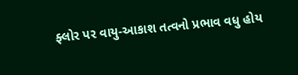ફ્લોર પર વાયુ-આકાશ તત્વનો પ્રભાવ વધુ હોય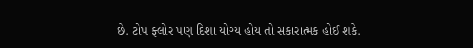છે. ટોપ ફ્લોર પણ દિશા યોગ્ય હોય તો સકારાત્મક હોઈ શકે.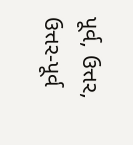પૂર્વ, ઉત્તર, ઉત્તર-પૂર્વ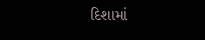દિશામાં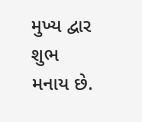મુખ્ય દ્વાર શુભ મનાય છે.